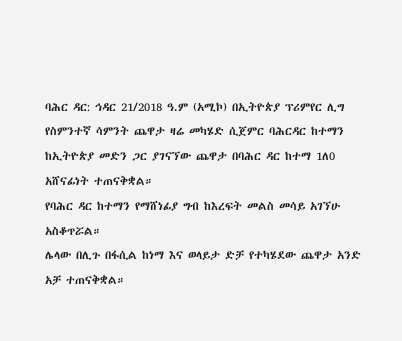ባሕር ዳር: ኅዳር 21/2018 ዓ.ም (አሚኮ) በኢትዮጵያ ፕሪምየር ሊግ የስምንተኛ ሳምንት ጨዋታ ዛሬ መካሄድ ሲጀምር ባሕርዳር ከተማን ከኢትዮጵያ መድን ጋር ያገናኘው ጨዋታ በባሕር ዳር ከተማ 1ለ0 አሸናፊነት ተጠናቅቋል።
የባሕር ዳር ከተማን የማሸነፊያ ግብ ከእረፍት መልስ መሳይ አገኘሁ አስቆጥሯል።
ሌላው በሊጉ በፋሲል ከነማ እና ወላይታ ድቻ የተካሄደው ጨዋታ አንድ አቻ ተጠናቅቋል።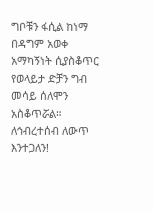ግቦቹን ፋሲል ከነማ በዳግም አወቀ አማካኝነት ሲያስቆጥር የወላይታ ድቻን ግብ መሳይ ሰለሞን አስቆጥሯል።
ለኅብረተሰብ ለውጥ እንተጋለን!